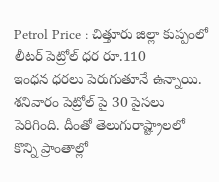Petrol Price : చిత్తూరు జిల్లా కుప్పంలో లీటర్ పెట్రోల్ ధర రూ.110
ఇంధన ధరలు పెరుగుతూనే ఉన్నాయి. శనివారం పెట్రోల్ పై 30 పైసలు పెరిగింది. దీంతో తెలుగురాష్ట్రాలలో కొన్ని ప్రాంతాల్లో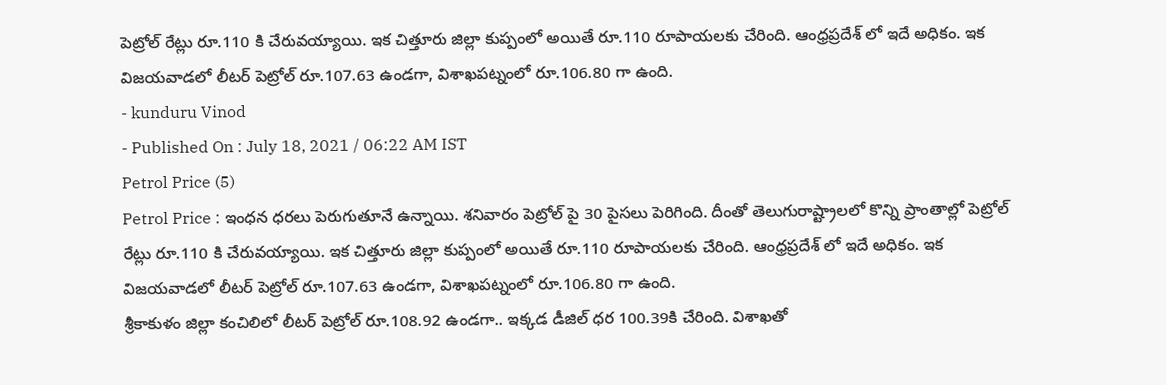పెట్రోల్ రేట్లు రూ.110 కి చేరువయ్యాయి. ఇక చిత్తూరు జిల్లా కుప్పంలో అయితే రూ.110 రూపాయలకు చేరింది. ఆంధ్రప్రదేశ్ లో ఇదే అధికం. ఇక విజయవాడలో లీటర్ పెట్రోల్ రూ.107.63 ఉండగా, విశాఖపట్నంలో రూ.106.80 గా ఉంది.
- kunduru Vinod
- Published On : July 18, 2021 / 06:22 AM IST
Petrol Price (5)
Petrol Price : ఇంధన ధరలు పెరుగుతూనే ఉన్నాయి. శనివారం పెట్రోల్ పై 30 పైసలు పెరిగింది. దీంతో తెలుగురాష్ట్రాలలో కొన్ని ప్రాంతాల్లో పెట్రోల్ రేట్లు రూ.110 కి చేరువయ్యాయి. ఇక చిత్తూరు జిల్లా కుప్పంలో అయితే రూ.110 రూపాయలకు చేరింది. ఆంధ్రప్రదేశ్ లో ఇదే అధికం. ఇక విజయవాడలో లీటర్ పెట్రోల్ రూ.107.63 ఉండగా, విశాఖపట్నంలో రూ.106.80 గా ఉంది.
శ్రీకాకుళం జిల్లా కంచిలిలో లీటర్ పెట్రోల్ రూ.108.92 ఉండగా.. ఇక్కడ డీజిల్ ధర 100.39కి చేరింది. విశాఖతో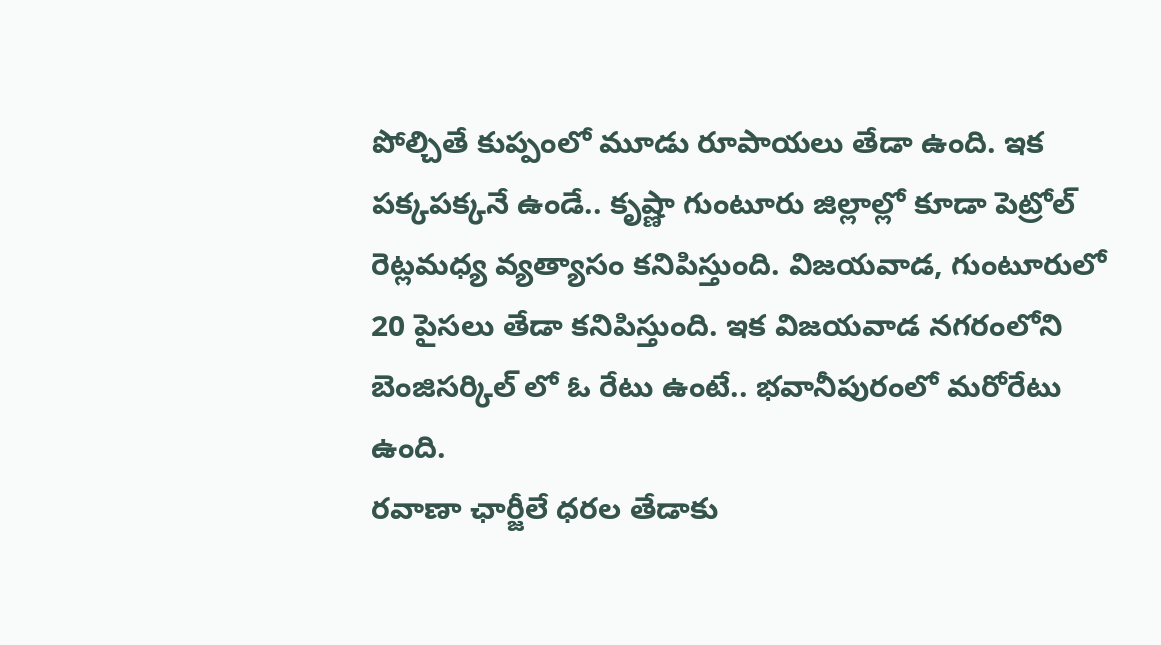పోల్చితే కుప్పంలో మూడు రూపాయలు తేడా ఉంది. ఇక పక్కపక్కనే ఉండే.. కృష్ణా గుంటూరు జిల్లాల్లో కూడా పెట్రోల్ రెట్లమధ్య వ్యత్యాసం కనిపిస్తుంది. విజయవాడ, గుంటూరులో 20 పైసలు తేడా కనిపిస్తుంది. ఇక విజయవాడ నగరంలోని బెంజిసర్కిల్ లో ఓ రేటు ఉంటే.. భవానీపురంలో మరోరేటు ఉంది.
రవాణా ఛార్జీలే ధరల తేడాకు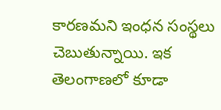కారణమని ఇంధన సంస్థలు చెబుతున్నాయి. ఇక తెలంగాణలో కూడా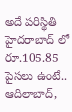అదే పరిస్థితి హైదరాబాద్ లో రూ.105.85 పైసలు ఉంటే.. ఆదిలాబాద్,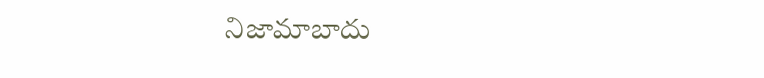నిజామాబాదు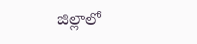జిల్లాలో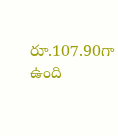రూ.107.90గా ఉంది